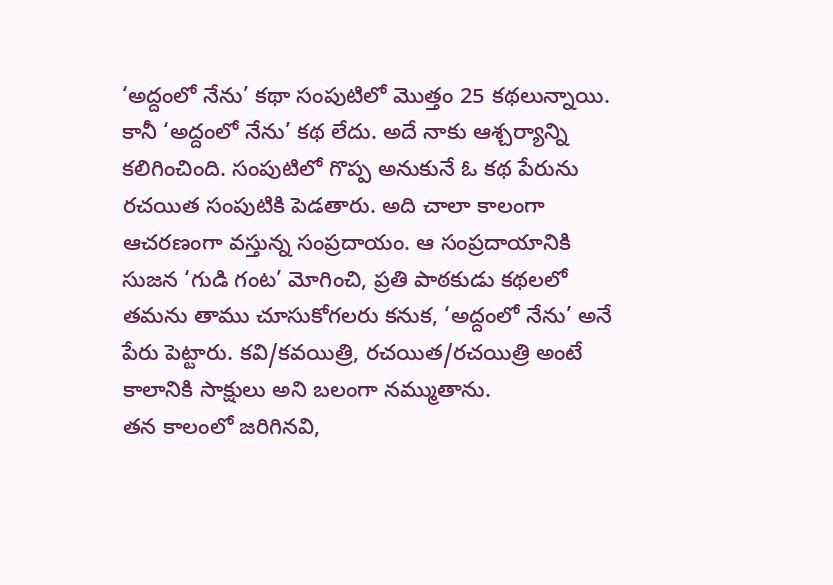‘అద్దంలో నేను’ కథా సంపుటిలో మొత్తం 25 కథలున్నాయి. కానీ ‘అద్దంలో నేను’ కథ లేదు. అదే నాకు ఆశ్చర్యాన్ని కలిగించింది. సంపుటిలో గొప్ప అనుకునే ఓ కథ పేరును రచయిత సంపుటికి పెడతారు. అది చాలా కాలంగా ఆచరణంగా వస్తున్న సంప్రదాయం. ఆ సంప్రదాయానికి సుజన ‘గుడి గంట’ మోగించి, ప్రతి పాఠకుడు కథలలో తమను తాము చూసుకోగలరు కనుక, ‘అద్దంలో నేను’ అనే పేరు పెట్టారు. కవి/కవయిత్రి, రచయిత/రచయిత్రి అంటే కాలానికి సాక్షులు అని బలంగా నమ్ముతాను.
తన కాలంలో జరిగినవి,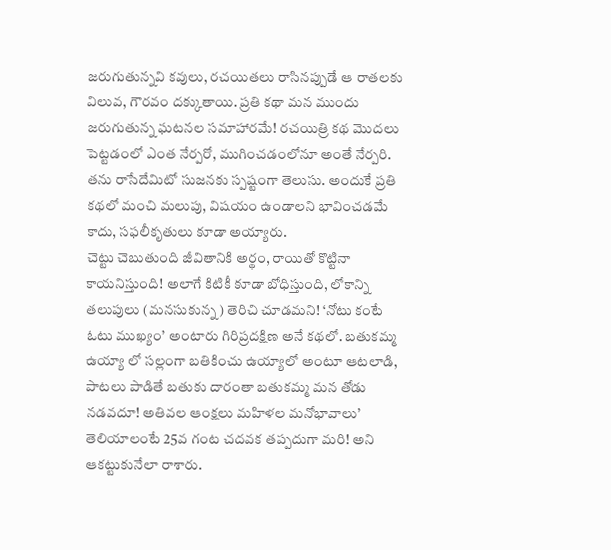జరుగుతున్నవి కవులు, రచయితలు రాసినప్పుడే ఆ రాతలకు విలువ, గౌరవం దక్కుతాయి. ప్రతి కథా మన ముందు జరుగుతున్న ఘటనల సమాహారమే! రచయిత్రి కథ మొదలు పెట్టడంలో ఎంత నేర్పరో, ముగించడంలోనూ అంతే నేర్పరి. తను రాసేదేమిటో సుజనకు స్పష్టంగా తెలుసు. అందుకే ప్రతి కథలో మంచి మలుపు, విషయం ఉండాలని భావించడమే కాదు, సఫలీకృతులు కూడా అయ్యారు.
చెట్టు చెబుతుంది జీవితానికి అర్థం, రాయితో కొట్టినా కాయనిస్తుంది! అలాగే కిటికీ కూడా బోధిస్తుంది, లోకాన్ని తలుపులు (మనసుకున్న) తెరిచి చూడమని! ‘నోటు కంటే ఓటు ముఖ్యం’ అంటారు గిరిప్రదక్షిణ అనే కథలో. బతుకమ్మ ఉయ్యా లో సల్లంగా బతికించు ఉయ్యాలో అంటూ ఆటలాడి, పాటలు పాడితే బతుకు దారంతా బతుకమ్మ మన తోడు నడవదూ! అతివల ఆంక్షలు మహిళల మనోభావాలు’ తెలియాలంటే 25వ గంట చదవక తప్పదుగా మరి! అని ఆకట్టుకునేలా రాశారు.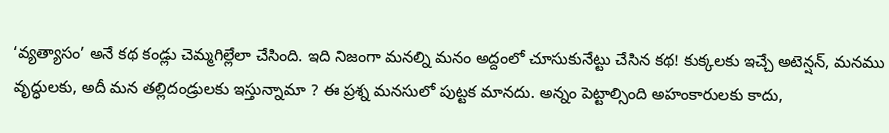‘వ్యత్యాసం’ అనే కథ కండ్లు చెమ్మగిల్లేలా చేసింది. ఇది నిజంగా మనల్ని మనం అద్దంలో చూసుకునేట్టు చేసిన కథ! కుక్కలకు ఇచ్చే అటెన్షన్, మనము వృద్ధులకు, అదీ మన తల్లిదండ్రులకు ఇస్తున్నామా ? ఈ ప్రశ్న మనసులో పుట్టక మానదు. అన్నం పెట్టాల్సింది అహంకారులకు కాదు,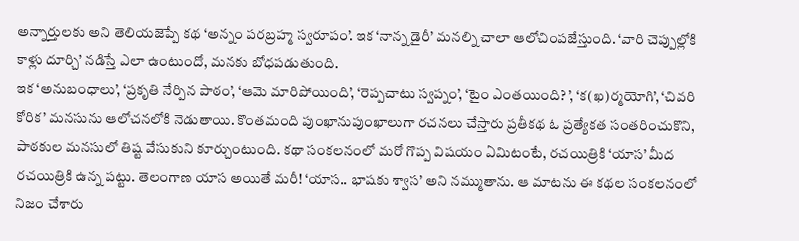అన్నార్తులకు అని తెలియజెప్పే కథ ‘అన్నం పరబ్రహ్మ స్వరూపం’. ఇక ‘నాన్న డైరీ’ మనల్ని చాలా ఆలోచింపజేస్తుంది. ‘వారి చెప్పుల్లోకి కాళ్లు దూర్చి’ నడిస్తే ఎలా ఉంటుందో, మనకు బోధపడుతుంది.
ఇక ‘అనుబంధాలు’, ‘ప్రకృతి నేర్పిన పాఠం’, ‘ఆమె మారిపోయింది’, ‘రెప్పచాటు స్వప్నం’, ‘టైం ఎంతయింది? ’, ‘క(ఖ)ర్మయోగి’, ‘చివరి కోరిక’ మనసును ఆలోచనలోకి నెడుతాయి. కొంతమంది పుంఖానుపుంఖాలుగా రచనలు చేస్తారు ప్రతీకథ ఓ ప్రత్యేకత సంతరించుకొని, పాఠకుల మనసులో తిష్ట వేసుకుని కూర్చుంటుంది. కథా సంకలనంలో మరో గొప్ప విషయం ఏమిటంటే, రచయిత్రికి ‘యాస’ మీద రచయిత్రికి ఉన్న పట్టు. తెలంగాణ యాస అయితే మరీ! ‘యాస.. భాషకు శ్వాస’ అని నమ్ముతాను. ఆ మాటను ఈ కథల సంకలనంలో నిజం చేశారు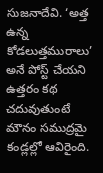సుజనాదేవి. ‘అత్త ఉన్న కోడలుత్తమురాలు’ అనే పోస్ట్ చేయని ఉత్తరం కథ చదువుతుంటే మౌనం సముద్రమై కండ్లల్లో ఆవిరైంది.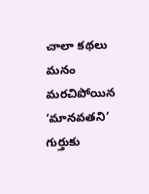చాలా కథలు మనం మరచిపోయిన ‘మానవతని’ గుర్తుకు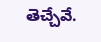తెచ్చేవే.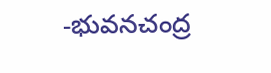-భువనచంద్ర